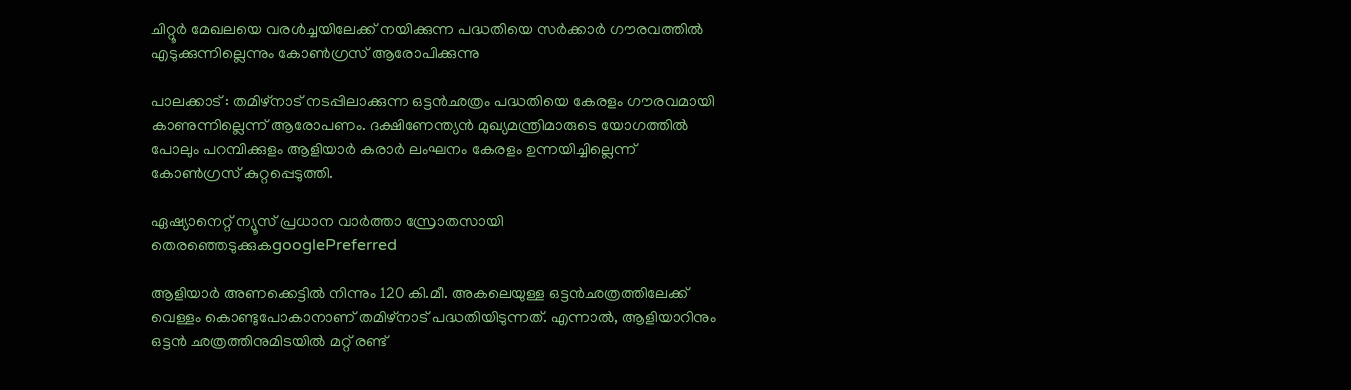ചിറ്റൂ‍‍ർ മേഖലയെ വരൾച്ചയിലേക്ക് നയിക്കുന്ന പദ്ധതിയെ സ‍ർക്കാർ ഗൗരവത്തിൽ എടുക്കുന്നില്ലെന്നും കോൺഗ്രസ് ആരോപിക്കുന്നു

പാലക്കാട് : തമിഴ്നാട് നടപ്പിലാക്കുന്ന ഒട്ടൻഛത്രം പദ്ധതിയെ കേരളം ഗൗരവമായി കാണുന്നില്ലെന്ന് ആരോപണം. ദക്ഷിണേന്ത്യൻ മുഖ്യമന്ത്രിമാരുടെ യോഗത്തിൽ പോലും പറമ്പിക്കുളം ആളിയാ‍ർ കരാർ ലംഘനം കേരളം ഉന്നയിച്ചില്ലെന്ന് കോൺഗ്രസ് കുറ്റപ്പെടുത്തി.

ഏഷ്യാനെറ്റ് ന്യൂസ് പ്രധാന വാർത്താ സ്രോതസായി തെരഞ്ഞെടുക്കുകgooglePreferred

ആളിയാ‍‍ർ അണക്കെട്ടിൽ നിന്നും 120 കി.മീ. അകലെയുള്ള ഒട്ടൻഛത്രത്തിലേക്ക് വെള്ളം കൊണ്ടുപോകാനാണ് തമിഴ്നാട് പദ്ധതിയിടുന്നത്. എന്നാൽ, ആളിയാറിനും ഒട്ടൻ ഛത്രത്തിനുമിടയിൽ മറ്റ് രണ്ട്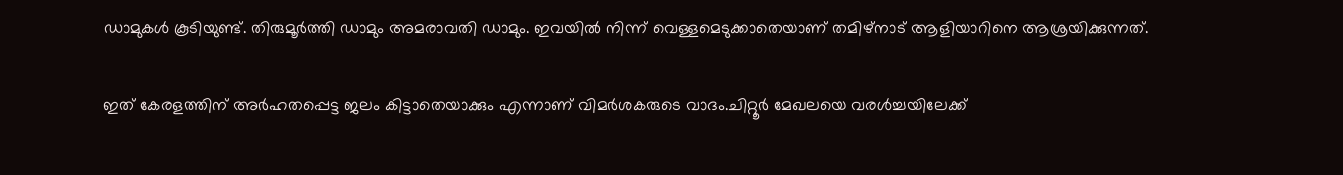ഡാമുകൾ കൂടിയുണ്ട്. തിരുമൂ‍ർത്തി ഡാമും അമരാവതി ഡാമും. ഇവയിൽ നിന്ന് വെള്ളമെടുക്കാതെയാണ് തമിഴ്നാട് ആളിയാറിനെ ആശ്രയിക്കുന്നത്.

ഇത് കേരളത്തിന് അ‍‍ർഹതപ്പെട്ട ജലം കിട്ടാതെയാക്കും എന്നാണ് വിമ‍‍ർശകരുടെ വാദം.ചിറ്റൂ‍‍ർ മേഖലയെ വരൾച്ചയിലേക്ക്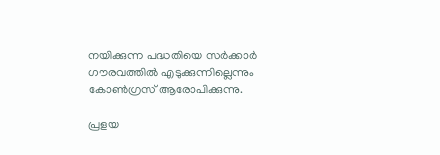നയിക്കുന്ന പദ്ധതിയെ സ‍ർക്കാർ ഗൗരവത്തിൽ എടുക്കുന്നില്ലെന്നും കോൺഗ്രസ് ആരോപിക്കുന്നു.

പ്രളയ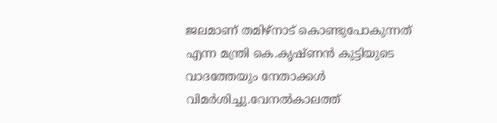ജലമാണ് തമിഴ്നാട് കൊണ്ടുപോകുന്നത് എന്ന മന്ത്രി കെ.കൃഷ്ണൻ കുട്ടിയുടെ വാദത്തേയും നേതാക്കൾ വിമ‍ർശിച്ചു.വേനൽകാലത്ത്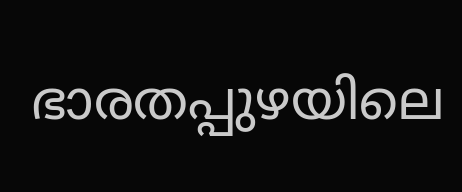ഭാരതപ്പുഴയിലെ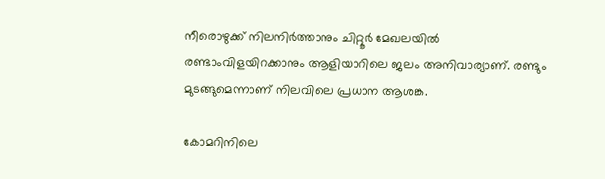നീരൊഴുക്ക് നില‍നിർത്താനും ചിറ്റൂ‍ർ മേഖലയിൽ രണ്ടാംവിളയിറക്കാനും ആളിയാറിലെ ജലം അനിവാര്യാണ്. രണ്ടും മുടങ്ങുമെന്നാണ് നിലവിലെ പ്രധാന ആശങ്ക.

കോമറിനിലെ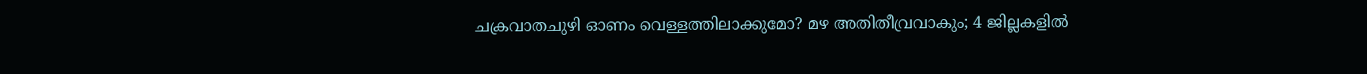ചക്രവാതചുഴി ഓണം വെള്ളത്തിലാക്കുമോ? മഴ അതിതീവ്രവാകും; 4 ജില്ലകളിൽ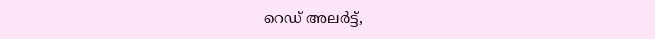റെ‍ഡ് അല‍ർട്ട്,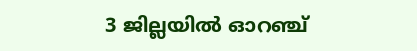3 ജില്ലയിൽ ഓറഞ്ച്